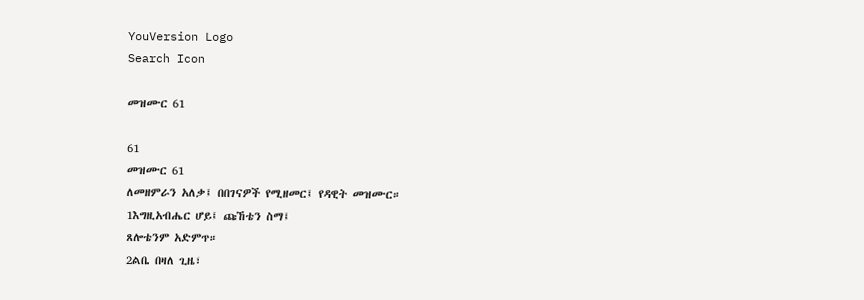YouVersion Logo
Search Icon

መዝሙር 61

61
መዝሙር 61
ለመዘምራን አለቃ፤ በበገናዎች የሚዘመር፤ የዳዊት መዝሙር።
1እግዚአብሔር ሆይ፤ ጩኸቴን ስማ፤
ጸሎቴንም አድምጥ።
2ልቤ በዛለ ጊዜ፣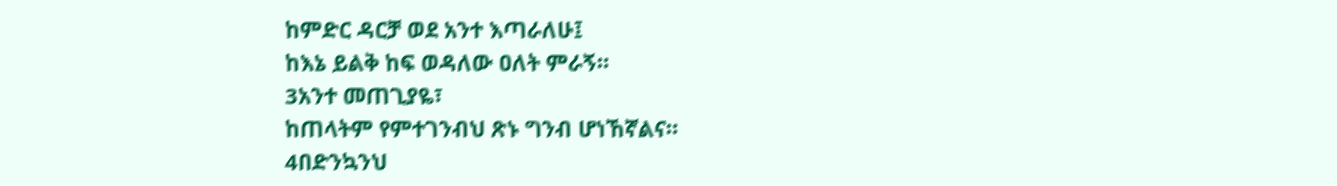ከምድር ዳርቻ ወደ አንተ እጣራለሁ፤
ከእኔ ይልቅ ከፍ ወዳለው ዐለት ምራኝ።
3አንተ መጠጊያዬ፣
ከጠላትም የምተገንብህ ጽኑ ግንብ ሆነኸኛልና።
4በድንኳንህ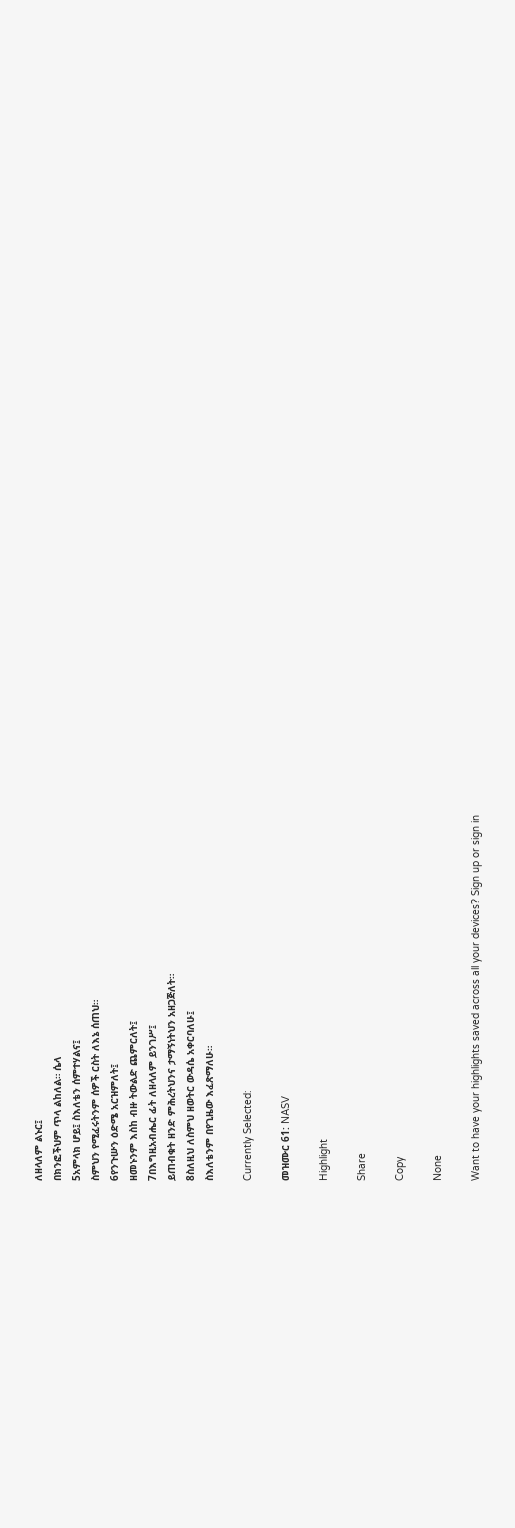ለዘላለም ልኑር፤
በክንፎችህም ጥላ ልከለል። ሴላ
5አምላክ ሆይ፤ ስእለቴን ሰምተሃልና፤
ስምህን የሚፈሩትንም ሰዎች ርስት ለእኔ ሰጠህ።
6የንጉሡን ዕድሜ አርዝምለት፤
ዘመኑንም እስከ ብዙ ትውልድ ጨምርለት፤
7በእግዚአብሔር ፊት ለዘላለም ይንገሥ፤
ይጠብቁት ዘንድ ምሕረትህንና ታማኝነትህን አዘጋጅለት።
8ስለዚህ ለስምህ ዘወትር ውዳሴ አቀርባለሁ፤
ስእለቴንም በየጊዜው እፈጽማለሁ።

Currently Selected:

መዝሙር 61: NASV

Highlight

Share

Copy

None

Want to have your highlights saved across all your devices? Sign up or sign in